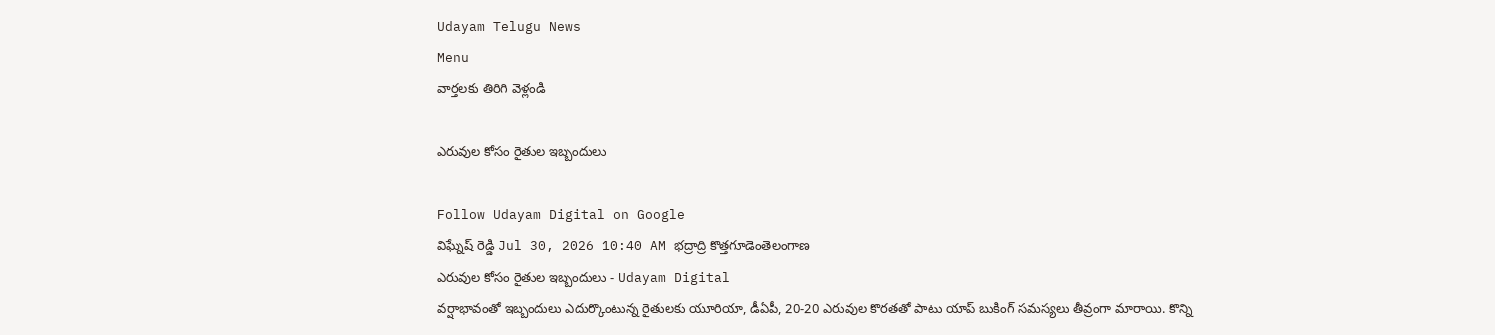Udayam Telugu News
Menu
వార్తలకు తిరిగి వెళ్లండి

ఎరువుల కోసం రైతుల ఇబ్బందులు

Follow Udayam Digital on Google
విఘ్నేష్ రెడ్డి Jul 30, 2026 10:40 AM భద్రాద్రి కొత్తగూడెంతెలంగాణ
ఎరువుల కోసం రైతుల ఇబ్బందులు - Udayam Digital
వర్షాభావంతో ఇబ్బందులు ఎదుర్కొంటున్న రైతులకు యూరియా, డీఏపీ, 20-20 ఎరువుల కొరతతో పాటు యాప్‌ బుకింగ్‌ సమస్యలు తీవ్రంగా మారాయి. కొన్ని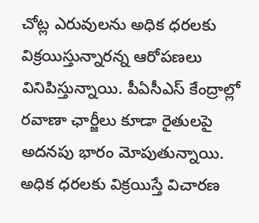చోట్ల ఎరువులను అధిక ధరలకు విక్రయిస్తున్నారన్న ఆరోపణలు వినిపిస్తున్నాయి. పీఏసీఎస్‌ కేంద్రాల్లో రవాణా ఛార్జీలు కూడా రైతులపై అదనపు భారం మోపుతున్నాయి. అధిక ధరలకు విక్రయిస్తే విచారణ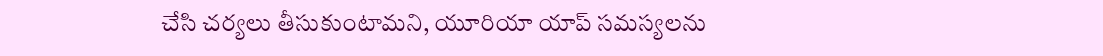చేసి చర్యలు తీసుకుంటామని, యూరియా యాప్‌ సమస్యలను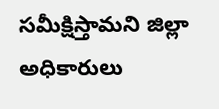సమీక్షిస్తామని జిల్లా అధికారులు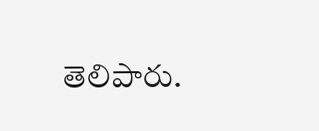తెలిపారు.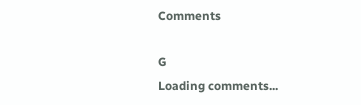Comments

G
Loading comments...